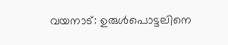വയനാട്: ഉരുൾപൊട്ടലിനെ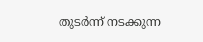തുടർന്ന് നടക്കുന്ന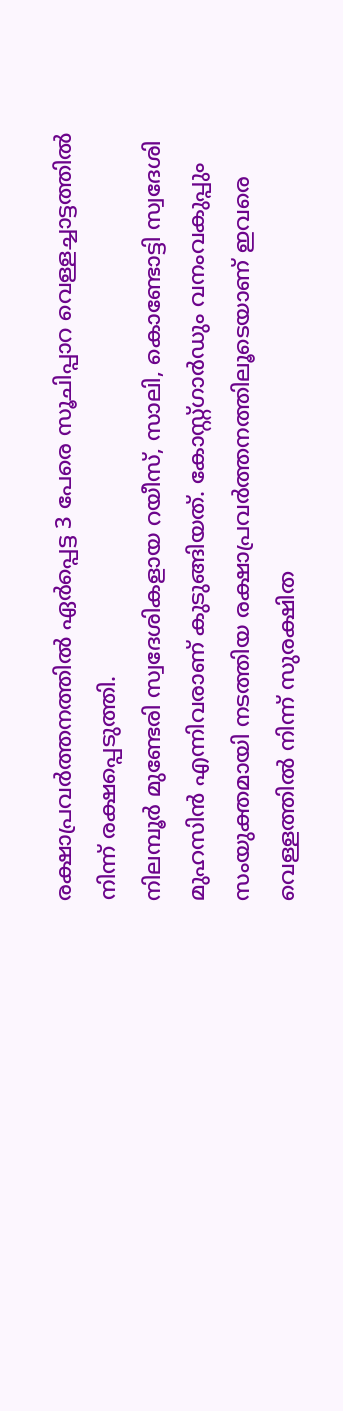രക്ഷാപ്രവർത്തനത്തിൽ ഏർപ്പെട്ട 3 പേരെ സൂചിപ്പാറ വെള്ളച്ചാട്ടത്തിൽ നിന്ന് രക്ഷപ്പെടുത്തി.
നിലമ്പൂർ മുണ്ടേരി സ്വദേശികളായ റയീസ്, സാലി, കൊണ്ടോട്ടി സ്വദേശി മുഹസിൻ എന്നിവരാണ് കുടുങ്ങിയത്. കോസ്റ്റ്ഗാർഡും വനംവകുപ്പും സംയുക്തമായി നടത്തിയ രക്ഷാപ്രവർത്തനത്തിലൂടെയാണ് ഇവരെ വെള്ളത്തിൽ നിന്ന് സുരക്ഷിത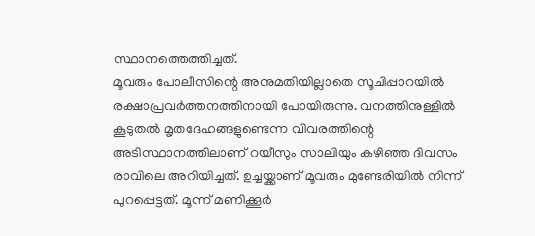സ്ഥാനത്തെത്തിച്ചത്.
മൂവരും പോലീസിന്റെ അനുമതിയില്ലാതെ സൂചിപ്പാറയിൽ രക്ഷാപ്രവർത്തനത്തിനായി പോയിരുന്നു. വനത്തിനുള്ളിൽ കൂടുതൽ മൃതദേഹങ്ങളുണ്ടെന്ന വിവരത്തിന്റെ അടിസ്ഥാനത്തിലാണ് റയീസും സാലിയും കഴിഞ്ഞ ദിവസം രാവിലെ അറിയിച്ചത്. ഉച്ചയ്ക്കാണ് മൂവരും മുണ്ടേരിയിൽ നിന്ന് പുറപ്പെട്ടത്. മൂന്ന് മണിക്കൂർ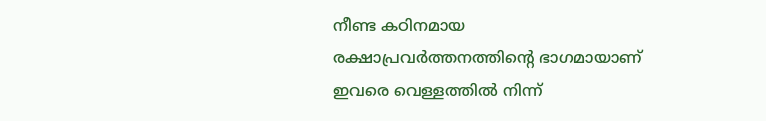നീണ്ട കഠിനമായ രക്ഷാപ്രവർത്തനത്തിന്റെ ഭാഗമായാണ് ഇവരെ വെള്ളത്തിൽ നിന്ന്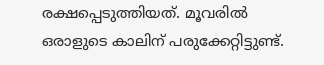രക്ഷപ്പെടുത്തിയത്. മൂവരിൽ ഒരാളുടെ കാലിന് പരുക്കേറ്റിട്ടുണ്ട്.